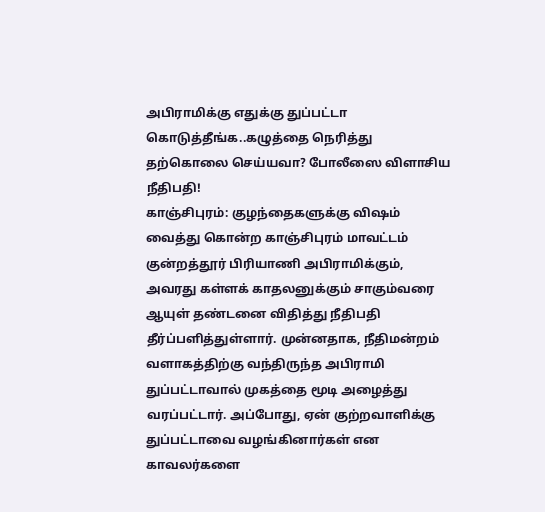அபிராமிக்கு எதுக்கு துப்பட்டா கொடுத்தீங்க..கழுத்தை நெரித்து தற்கொலை செய்யவா? போலீஸை விளாசிய நீதிபதி!
காஞ்சிபுரம்: குழந்தைகளுக்கு விஷம் வைத்து கொன்ற காஞ்சிபுரம் மாவட்டம் குன்றத்தூர் பிரியாணி அபிராமிக்கும், அவரது கள்ளக் காதலனுக்கும் சாகும்வரை ஆயுள் தண்டனை விதித்து நீதிபதி தீர்ப்பளித்துள்ளார். முன்னதாக, நீதிமன்றம் வளாகத்திற்கு வந்திருந்த அபிராமி துப்பட்டாவால் முகத்தை மூடி அழைத்து வரப்பட்டார். அப்போது, ஏன் குற்றவாளிக்கு துப்பட்டாவை வழங்கினார்கள் என காவலர்களை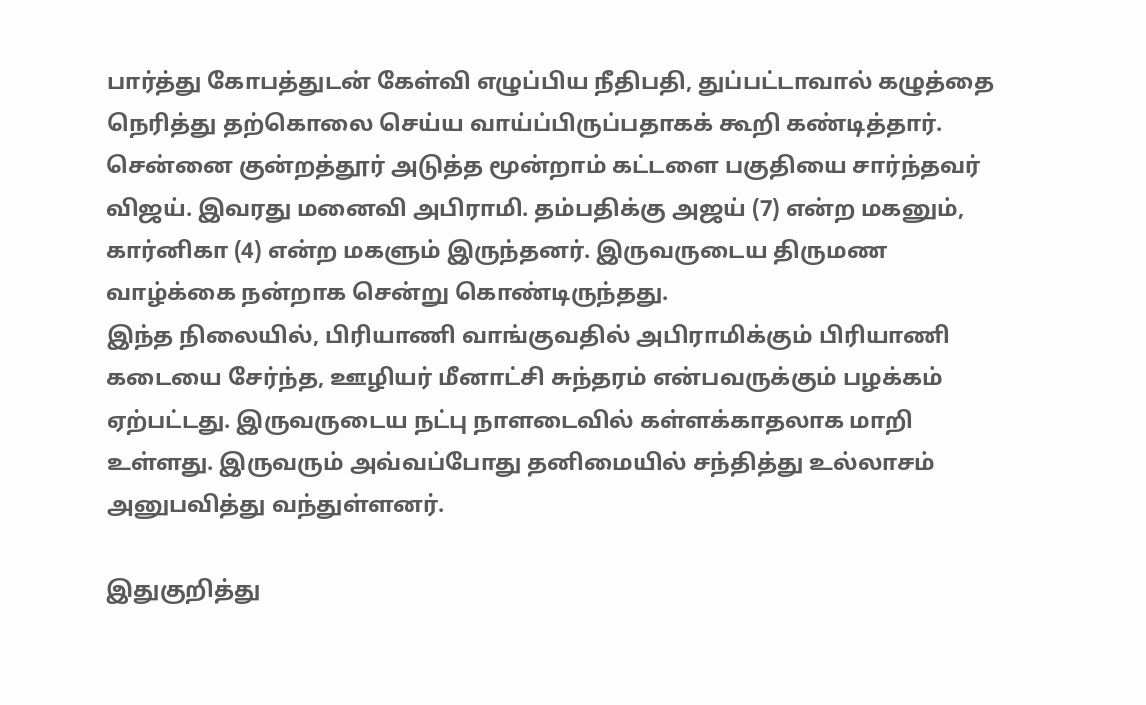பார்த்து கோபத்துடன் கேள்வி எழுப்பிய நீதிபதி, துப்பட்டாவால் கழுத்தை நெரித்து தற்கொலை செய்ய வாய்ப்பிருப்பதாகக் கூறி கண்டித்தார்.
சென்னை குன்றத்தூர் அடுத்த மூன்றாம் கட்டளை பகுதியை சார்ந்தவர் விஜய். இவரது மனைவி அபிராமி. தம்பதிக்கு அஜய் (7) என்ற மகனும், கார்னிகா (4) என்ற மகளும் இருந்தனர். இருவருடைய திருமண வாழ்க்கை நன்றாக சென்று கொண்டிருந்தது.
இந்த நிலையில், பிரியாணி வாங்குவதில் அபிராமிக்கும் பிரியாணி கடையை சேர்ந்த, ஊழியர் மீனாட்சி சுந்தரம் என்பவருக்கும் பழக்கம் ஏற்பட்டது. இருவருடைய நட்பு நாளடைவில் கள்ளக்காதலாக மாறி உள்ளது. இருவரும் அவ்வப்போது தனிமையில் சந்தித்து உல்லாசம் அனுபவித்து வந்துள்ளனர்.

இதுகுறித்து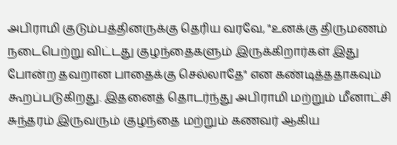அபிராமி குடும்பத்தினருக்கு தெரிய வரவே, "உனக்கு திருமணம் நடைபெற்று விட்டது குழந்தைகளும் இருக்கிறார்கள் இது போன்ற தவறான பாதைக்கு செல்லாதே" என கண்டித்ததாகவும் கூறப்படுகிறது. இதனைத் தொடர்ந்து அபிராமி மற்றும் மீனாட்சி சுந்தரம் இருவரும் குழந்தை மற்றும் கணவர் ஆகிய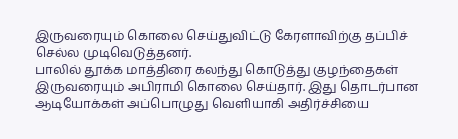இருவரையும் கொலை செய்துவிட்டு கேரளாவிற்கு தப்பிச் செல்ல முடிவெடுத்தனர்.
பாலில் தூக்க மாத்திரை கலந்து கொடுத்து குழந்தைகள் இருவரையும் அபிராமி கொலை செய்தார். இது தொடர்பான ஆடியோக்கள் அப்பொழுது வெளியாகி அதிர்ச்சியை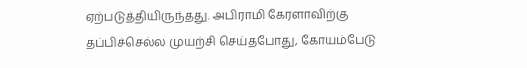ஏற்படுத்தியிருந்தது. அபிராமி கேரளாவிற்கு தப்பிச்செல்ல முயற்சி செய்தபோது, கோயம்பேடு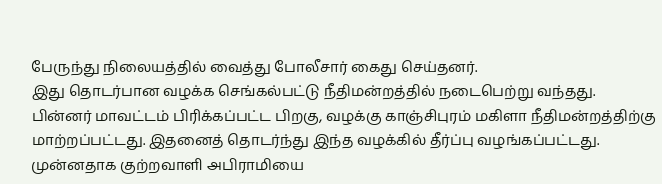பேருந்து நிலையத்தில் வைத்து போலீசார் கைது செய்தனர்.
இது தொடர்பான வழக்க செங்கல்பட்டு நீதிமன்றத்தில் நடைபெற்று வந்தது. பின்னர் மாவட்டம் பிரிக்கப்பட்ட பிறகு, வழக்கு காஞ்சிபுரம் மகிளா நீதிமன்றத்திற்கு மாற்றப்பட்டது. இதனைத் தொடர்ந்து இந்த வழக்கில் தீர்ப்பு வழங்கப்பட்டது. முன்னதாக குற்றவாளி அபிராமியை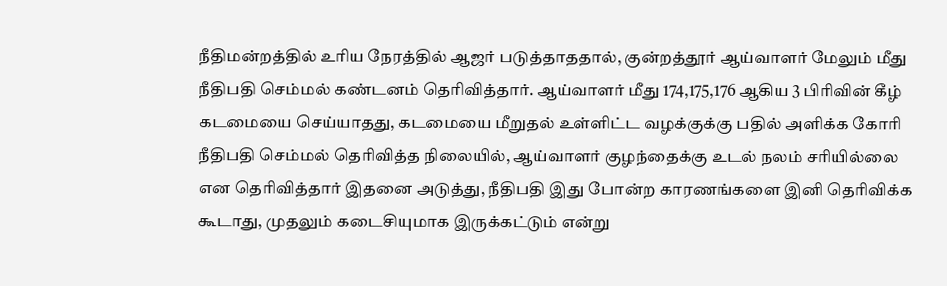நீதிமன்றத்தில் உரிய நேரத்தில் ஆஜர் படுத்தாததால், குன்றத்தூர் ஆய்வாளர் மேலும் மீது நீதிபதி செம்மல் கண்டனம் தெரிவித்தார். ஆய்வாளர் மீது 174,175,176 ஆகிய 3 பிரிவின் கீழ் கடமையை செய்யாதது, கடமையை மீறுதல் உள்ளிட்ட வழக்குக்கு பதில் அளிக்க கோரி நீதிபதி செம்மல் தெரிவித்த நிலையில், ஆய்வாளர் குழந்தைக்கு உடல் நலம் சரியில்லை என தெரிவித்தார் இதனை அடுத்து, நீதிபதி இது போன்ற காரணங்களை இனி தெரிவிக்க கூடாது, முதலும் கடைசியுமாக இருக்கட்டும் என்று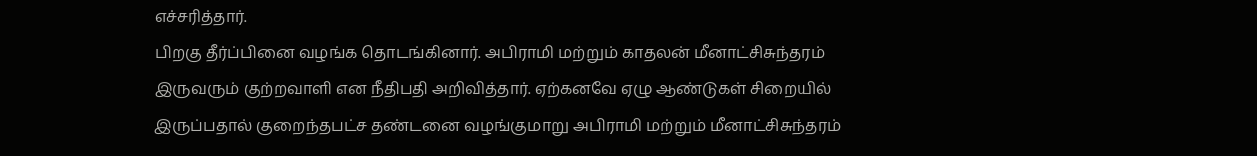எச்சரித்தார்.
பிறகு தீர்ப்பினை வழங்க தொடங்கினார். அபிராமி மற்றும் காதலன் மீனாட்சிசுந்தரம் இருவரும் குற்றவாளி என நீதிபதி அறிவித்தார். ஏற்கனவே ஏழு ஆண்டுகள் சிறையில் இருப்பதால் குறைந்தபட்ச தண்டனை வழங்குமாறு அபிராமி மற்றும் மீனாட்சிசுந்தரம்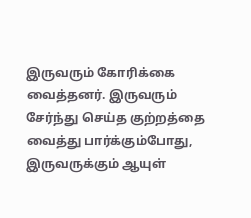இருவரும் கோரிக்கை வைத்தனர். இருவரும் சேர்ந்து செய்த குற்றத்தை வைத்து பார்க்கும்போது, இருவருக்கும் ஆயுள்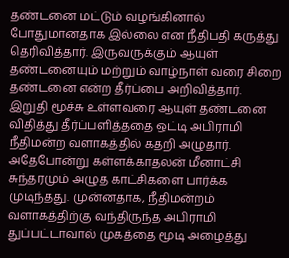தண்டனை மட்டும் வழங்கினால் போதுமானதாக இல்லை என நீதிபதி கருத்து தெரிவித்தார். இருவருக்கும் ஆயுள் தண்டனையும் மற்றும் வாழ்நாள் வரை சிறை தண்டனை என்ற தீர்ப்பை அறிவித்தார்.
இறுதி மூச்சு உள்ளவரை ஆயுள் தண்டனை விதித்து தீர்ப்பளித்ததை ஒட்டி அபிராமி நீதிமன்ற வளாகத்தில் கதறி அழுதார். அதேபோன்று கள்ளக்காதலன் மீனாட்சி சுந்தரமும் அழுத காட்சிகளை பார்க்க முடிந்தது. முன்னதாக, நீதிமன்றம் வளாகத்திற்கு வந்திருந்த அபிராமி துப்பட்டாவால் முகத்தை மூடி அழைத்து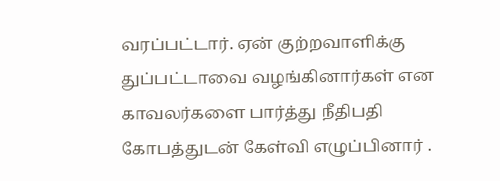வரப்பட்டார். ஏன் குற்றவாளிக்கு துப்பட்டாவை வழங்கினார்கள் என காவலர்களை பார்த்து நீதிபதி கோபத்துடன் கேள்வி எழுப்பினார் .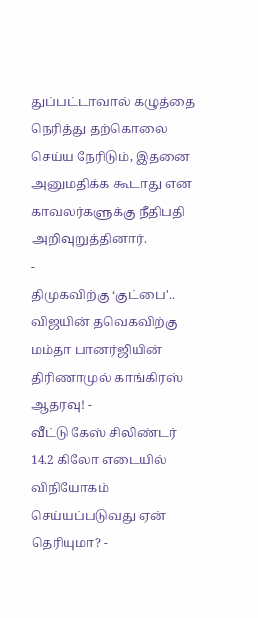துப்பட்டாவால் கழுத்தை நெரித்து தற்கொலை செய்ய நேரிடும், இதனை அனுமதிக்க கூடாது என காவலர்களுக்கு நீதிபதி அறிவுறுத்தினார்.
-
திமுகவிற்கு ‘குட்பை'.. விஜயின் தவெகவிற்கு மம்தா பானர்ஜியின் திரிணாமுல் காங்கிரஸ் ஆதரவு! -
வீட்டு கேஸ் சிலிண்டர் 14.2 கிலோ எடையில் விநியோகம் செய்யப்படுவது ஏன் தெரியுமா? -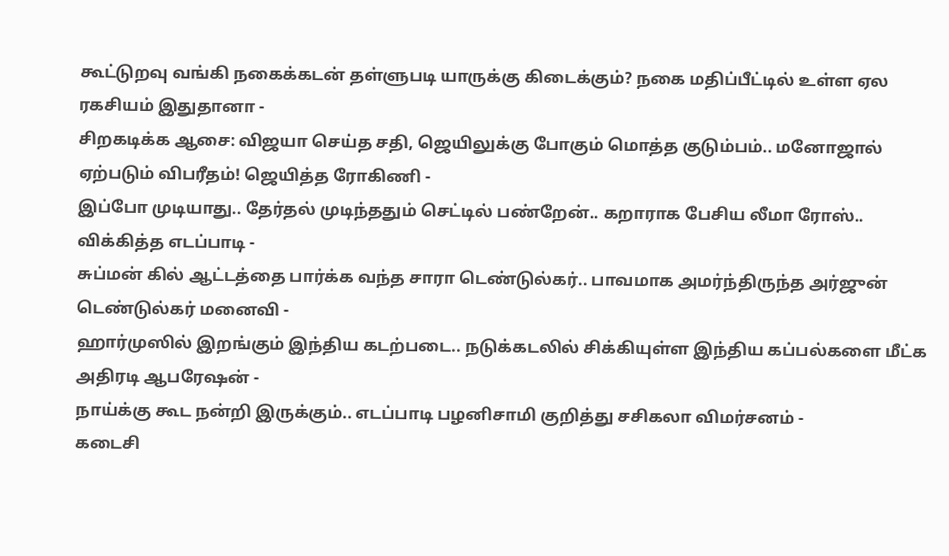கூட்டுறவு வங்கி நகைக்கடன் தள்ளுபடி யாருக்கு கிடைக்கும்? நகை மதிப்பீட்டில் உள்ள ஏல ரகசியம் இதுதானா -
சிறகடிக்க ஆசை: விஜயா செய்த சதி, ஜெயிலுக்கு போகும் மொத்த குடும்பம்.. மனோஜால் ஏற்படும் விபரீதம்! ஜெயித்த ரோகிணி -
இப்போ முடியாது.. தேர்தல் முடிந்ததும் செட்டில் பண்றேன்.. கறாராக பேசிய லீமா ரோஸ்.. விக்கித்த எடப்பாடி -
சுப்மன் கில் ஆட்டத்தை பார்க்க வந்த சாரா டெண்டுல்கர்.. பாவமாக அமர்ந்திருந்த அர்ஜுன் டெண்டுல்கர் மனைவி -
ஹார்முஸில் இறங்கும் இந்திய கடற்படை.. நடுக்கடலில் சிக்கியுள்ள இந்திய கப்பல்களை மீட்க அதிரடி ஆபரேஷன் -
நாய்க்கு கூட நன்றி இருக்கும்.. எடப்பாடி பழனிசாமி குறித்து சசிகலா விமர்சனம் -
கடைசி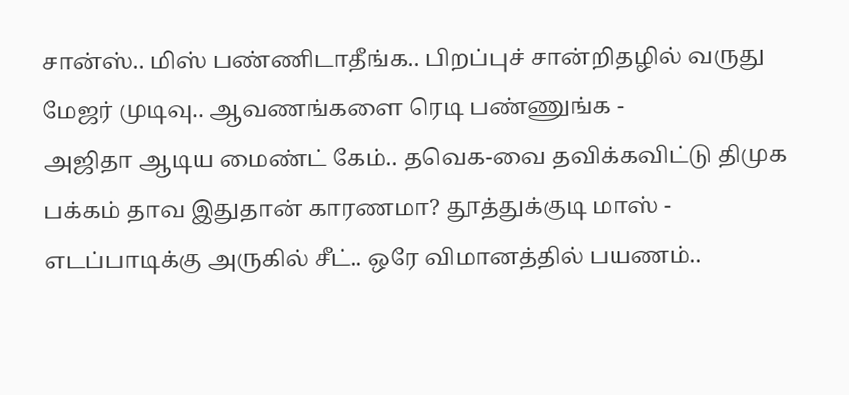சான்ஸ்.. மிஸ் பண்ணிடாதீங்க.. பிறப்புச் சான்றிதழில் வருது மேஜர் முடிவு.. ஆவணங்களை ரெடி பண்ணுங்க -
அஜிதா ஆடிய மைண்ட் கேம்.. தவெக-வை தவிக்கவிட்டு திமுக பக்கம் தாவ இதுதான் காரணமா? தூத்துக்குடி மாஸ் -
எடப்பாடிக்கு அருகில் சீட்.. ஒரே விமானத்தில் பயணம்..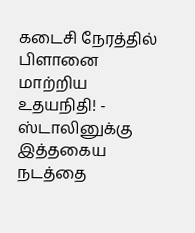கடைசி நேரத்தில் பிளானை மாற்றிய உதயநிதி! -
ஸ்டாலினுக்கு இத்தகைய நடத்தை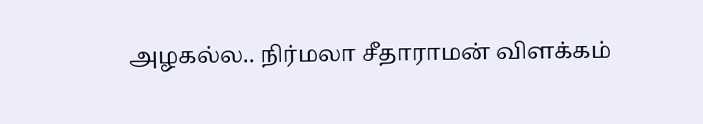அழகல்ல.. நிர்மலா சீதாராமன் விளக்கம்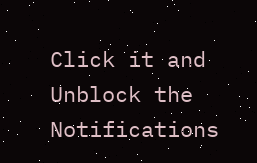Click it and Unblock the Notifications